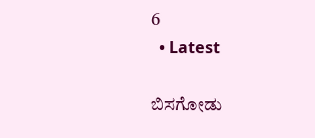6
  • Latest

ಬಿಸಗೋಡು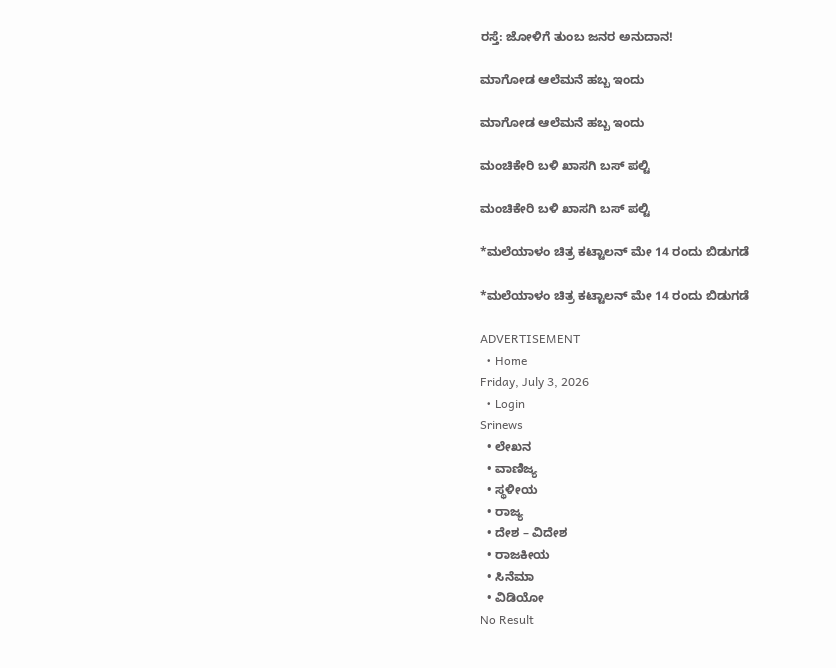ರಸ್ತೆ: ಜೋಳಿಗೆ ತುಂಬ ಜನರ ಅನುದಾನ!

ಮಾಗೋಡ ಆಲೆಮನೆ ಹಬ್ಬ ಇಂದು

ಮಾಗೋಡ ಆಲೆಮನೆ ಹಬ್ಬ ಇಂದು

ಮಂಚಿಕೇರಿ‌ ಬಳಿ ಖಾಸಗಿ ಬಸ್ ಪಲ್ಟಿ

ಮಂಚಿಕೇರಿ‌ ಬಳಿ ಖಾಸಗಿ ಬಸ್ ಪಲ್ಟಿ

*ಮಲೆಯಾಳಂ ಚಿತ್ರ ಕಟ್ಟಾಲನ್ ಮೇ 14 ರಂದು ಬಿಡುಗಡೆ

*ಮಲೆಯಾಳಂ ಚಿತ್ರ ಕಟ್ಟಾಲನ್ ಮೇ 14 ರಂದು ಬಿಡುಗಡೆ

ADVERTISEMENT
  • Home
Friday, July 3, 2026
  • Login
Srinews
  • ಲೇಖನ
  • ವಾಣಿಜ್ಯ
  • ಸ್ಥಳೀಯ
  • ರಾಜ್ಯ
  • ದೇಶ – ವಿದೇಶ
  • ರಾಜಕೀಯ
  • ಸಿನೆಮಾ
  • ವಿಡಿಯೋ
No Result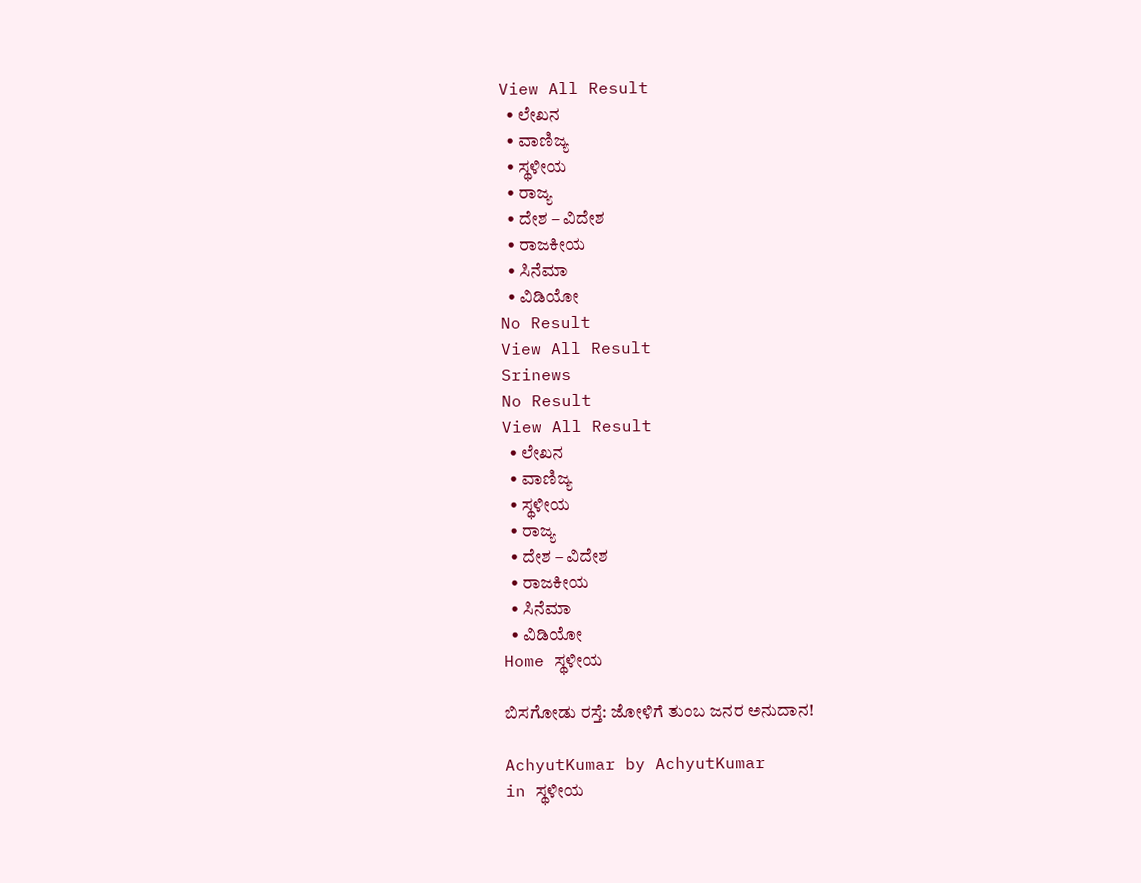View All Result
  • ಲೇಖನ
  • ವಾಣಿಜ್ಯ
  • ಸ್ಥಳೀಯ
  • ರಾಜ್ಯ
  • ದೇಶ – ವಿದೇಶ
  • ರಾಜಕೀಯ
  • ಸಿನೆಮಾ
  • ವಿಡಿಯೋ
No Result
View All Result
Srinews
No Result
View All Result
  • ಲೇಖನ
  • ವಾಣಿಜ್ಯ
  • ಸ್ಥಳೀಯ
  • ರಾಜ್ಯ
  • ದೇಶ – ವಿದೇಶ
  • ರಾಜಕೀಯ
  • ಸಿನೆಮಾ
  • ವಿಡಿಯೋ
Home ಸ್ಥಳೀಯ

ಬಿಸಗೋಡು ರಸ್ತೆ: ಜೋಳಿಗೆ ತುಂಬ ಜನರ ಅನುದಾನ!

AchyutKumar by AchyutKumar
in ಸ್ಥಳೀಯ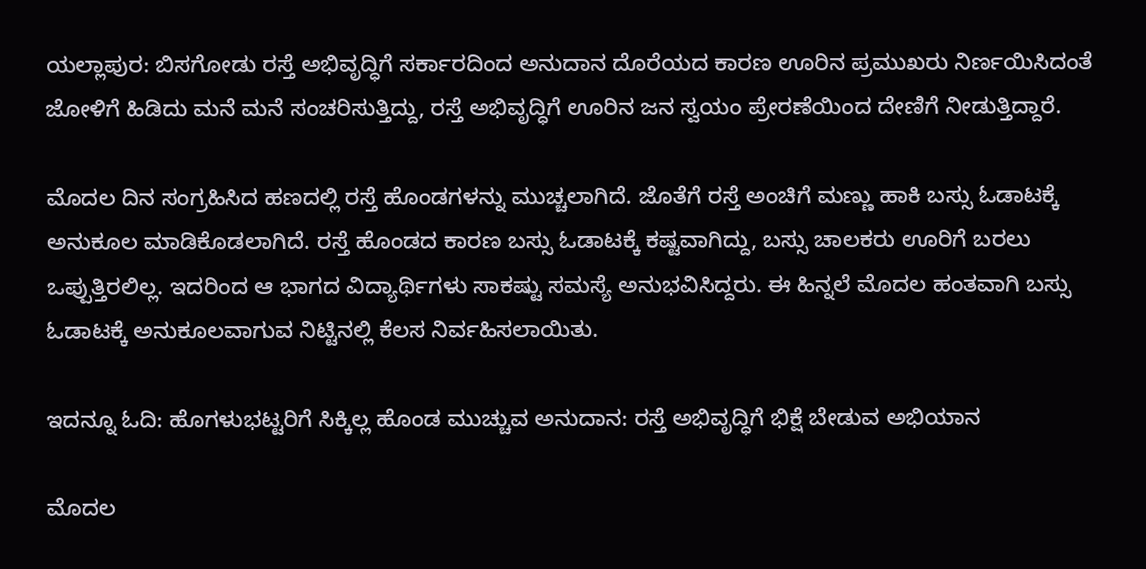ಯಲ್ಲಾಪುರ: ಬಿಸಗೋಡು ರಸ್ತೆ ಅಭಿವೃದ್ಧಿಗೆ ಸರ್ಕಾರದಿಂದ ಅನುದಾನ ದೊರೆಯದ ಕಾರಣ ಊರಿನ ಪ್ರಮುಖರು ನಿರ್ಣಯಿಸಿದಂತೆ ಜೋಳಿಗೆ ಹಿಡಿದು ಮನೆ ಮನೆ ಸಂಚರಿಸುತ್ತಿದ್ದು, ರಸ್ತೆ ಅಭಿವೃದ್ಧಿಗೆ ಊರಿನ ಜನ ಸ್ವಯಂ ಪ್ರೇರಣೆಯಿಂದ ದೇಣಿಗೆ ನೀಡುತ್ತಿದ್ದಾರೆ.

ಮೊದಲ ದಿನ ಸಂಗ್ರಹಿಸಿದ ಹಣದಲ್ಲಿ ರಸ್ತೆ ಹೊಂಡಗಳನ್ನು ಮುಚ್ಚಲಾಗಿದೆ. ಜೊತೆಗೆ ರಸ್ತೆ ಅಂಚಿಗೆ ಮಣ್ಣು ಹಾಕಿ ಬಸ್ಸು ಓಡಾಟಕ್ಕೆ ಅನುಕೂಲ ಮಾಡಿಕೊಡಲಾಗಿದೆ. ರಸ್ತೆ ಹೊಂಡದ ಕಾರಣ ಬಸ್ಸು ಓಡಾಟಕ್ಕೆ ಕಷ್ಟವಾಗಿದ್ದು, ಬಸ್ಸು ಚಾಲಕರು ಊರಿಗೆ ಬರಲು ಒಪ್ಪುತ್ತಿರಲಿಲ್ಲ. ಇದರಿಂದ ಆ ಭಾಗದ ವಿದ್ಯಾರ್ಥಿಗಳು ಸಾಕಷ್ಟು ಸಮಸ್ಯೆ ಅನುಭವಿಸಿದ್ದರು. ಈ ಹಿನ್ನಲೆ ಮೊದಲ ಹಂತವಾಗಿ ಬಸ್ಸು ಓಡಾಟಕ್ಕೆ ಅನುಕೂಲವಾಗುವ ನಿಟ್ಟಿನಲ್ಲಿ ಕೆಲಸ ನಿರ್ವಹಿಸಲಾಯಿತು.

ಇದನ್ನೂ ಓದಿ: ಹೊಗಳುಭಟ್ಟರಿಗೆ ಸಿಕ್ಕಿಲ್ಲ ಹೊಂಡ ಮುಚ್ಚುವ ಅನುದಾನ: ರಸ್ತೆ ಅಭಿವೃದ್ಧಿಗೆ ಭಿಕ್ಷೆ ಬೇಡುವ ಅಭಿಯಾನ

ಮೊದಲ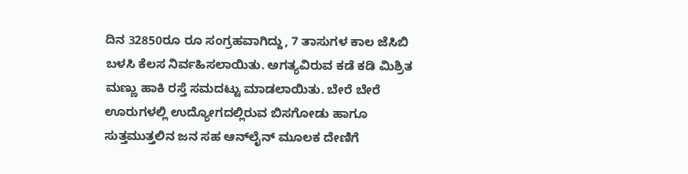ದಿನ 32850ರೂ ರೂ ಸಂಗ್ರಹವಾಗಿದ್ದು, 7 ತಾಸುಗಳ ಕಾಲ ಜೆಸಿಬಿ ಬಳಸಿ ಕೆಲಸ ನಿರ್ವಹಿಸಲಾಯಿತು. ಅಗತ್ಯವಿರುವ ಕಡೆ ಕಡಿ ಮಿಶ್ರಿತ ಮಣ್ಣು ಹಾಕಿ ರಸ್ತೆ ಸಮದಟ್ಟು ಮಾಡಲಾಯಿತು. ಬೇರೆ ಬೇರೆ ಊರುಗಳಲ್ಲಿ ಉದ್ಯೋಗದಲ್ಲಿರುವ ಬಿಸಗೋಡು ಹಾಗೂ ಸುತ್ತಮುತ್ತಲಿನ ಜನ ಸಹ ಆನ್‌ಲೈನ್ ಮೂಲಕ ದೇಣಿಗೆ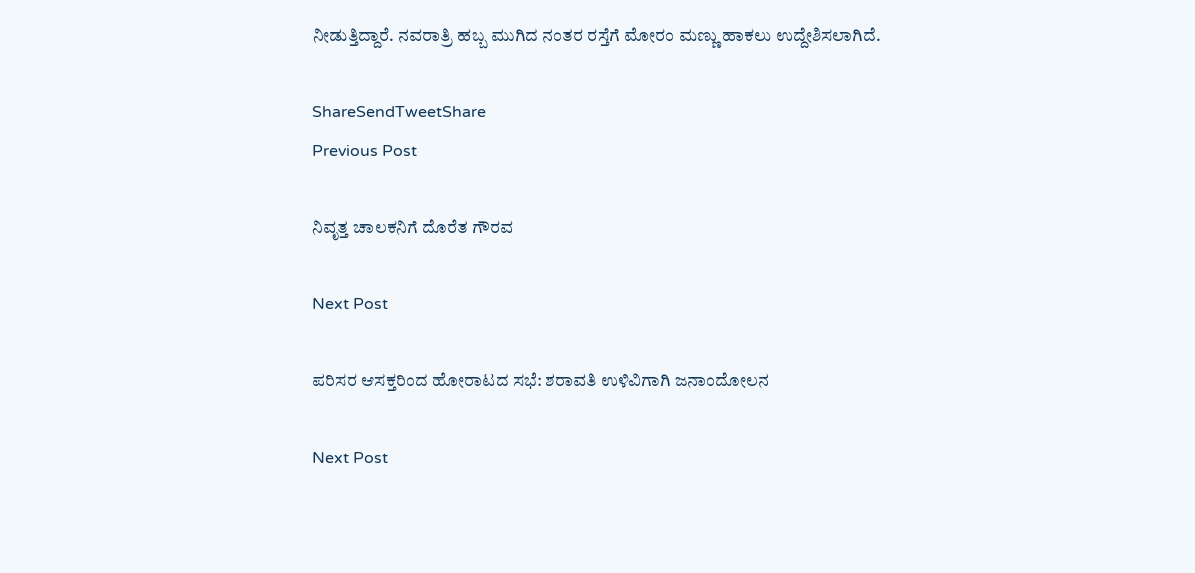ನೀಡುತ್ತಿದ್ದಾರೆ. ನವರಾತ್ರಿ ಹಬ್ಬ ಮುಗಿದ ನಂತರ ರಸ್ತೆಗೆ ಮೋರಂ ಮಣ್ಣು ಹಾಕಲು ಉದ್ದೇಶಿಸಲಾಗಿದೆ.

ShareSendTweetShare
Previous Post

ನಿವೃತ್ತ ಚಾಲಕನಿಗೆ ದೊರೆತ ಗೌರವ

Next Post

ಪರಿಸರ ಆಸಕ್ತರಿಂದ ಹೋರಾಟದ ಸಭೆ: ಶರಾವತಿ ಉಳಿವಿಗಾಗಿ ಜನಾಂದೋಲನ

Next Post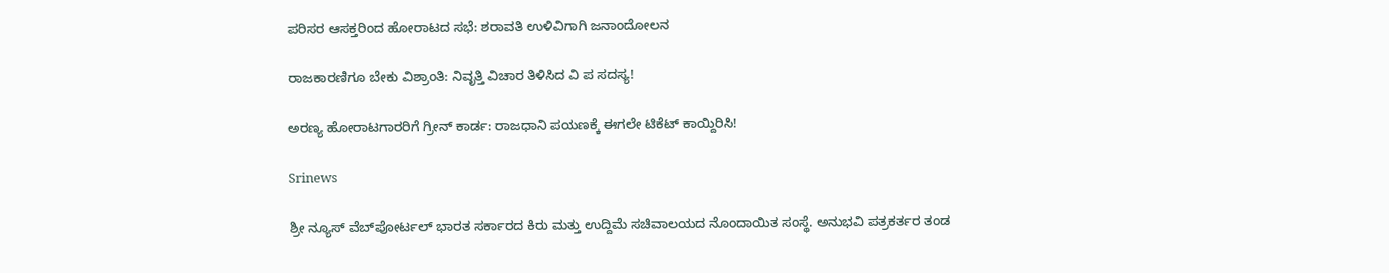ಪರಿಸರ ಆಸಕ್ತರಿಂದ ಹೋರಾಟದ ಸಭೆ: ಶರಾವತಿ ಉಳಿವಿಗಾಗಿ ಜನಾಂದೋಲನ

ರಾಜಕಾರಣಿಗೂ ಬೇಕು ವಿಶ್ರಾಂತಿ: ನಿವೃತ್ತಿ ವಿಚಾರ ತಿಳಿಸಿದ ವಿ ಪ ಸದಸ್ಯ!

ಅರಣ್ಯ ಹೋರಾಟಗಾರರಿಗೆ ಗ್ರೀನ್ ಕಾರ್ಡ: ರಾಜಧಾನಿ ಪಯಣಕ್ಕೆ ಈಗಲೇ ಟಿಕೆಟ್ ಕಾಯ್ದಿರಿಸಿ!

Srinews

ಶ್ರೀ ನ್ಯೂಸ್ ವೆಬ್‌ಪೋರ್ಟಲ್ ಭಾರತ ಸರ್ಕಾರದ ಕಿರು ಮತ್ತು ಉದ್ದಿಮೆ ಸಚಿವಾಲಯದ ನೊಂದಾಯಿತ ಸಂಸ್ಥೆ. ಅನುಭವಿ ಪತ್ರಕರ್ತರ ತಂಡ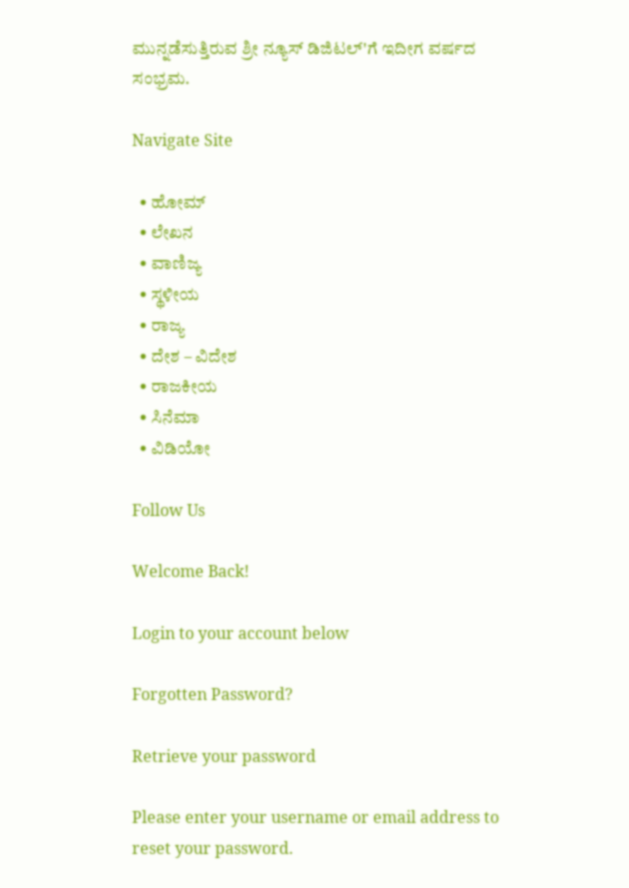ಮುನ್ನಡೆಸುತ್ತಿರುವ ಶ್ರೀ ನ್ಯೂಸ್ ಡಿಜಿಟಲ್'ಗೆ ಇದೀಗ ವರ್ಷದ ಸಂಭ್ರಮ.

Navigate Site

  • ಹೋಮ್
  • ಲೇಖನ
  • ವಾಣಿಜ್ಯ
  • ಸ್ಥಳೀಯ
  • ರಾಜ್ಯ
  • ದೇಶ – ವಿದೇಶ
  • ರಾಜಕೀಯ
  • ಸಿನೆಮಾ
  • ವಿಡಿಯೋ

Follow Us

Welcome Back!

Login to your account below

Forgotten Password?

Retrieve your password

Please enter your username or email address to reset your password.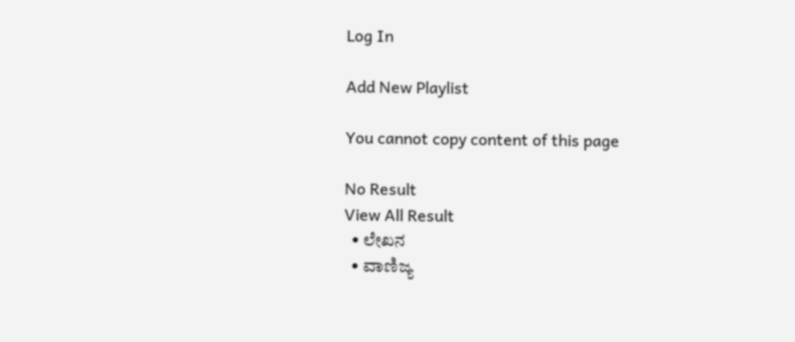Log In

Add New Playlist

You cannot copy content of this page

No Result
View All Result
  • ಲೇಖನ
  • ವಾಣಿಜ್ಯ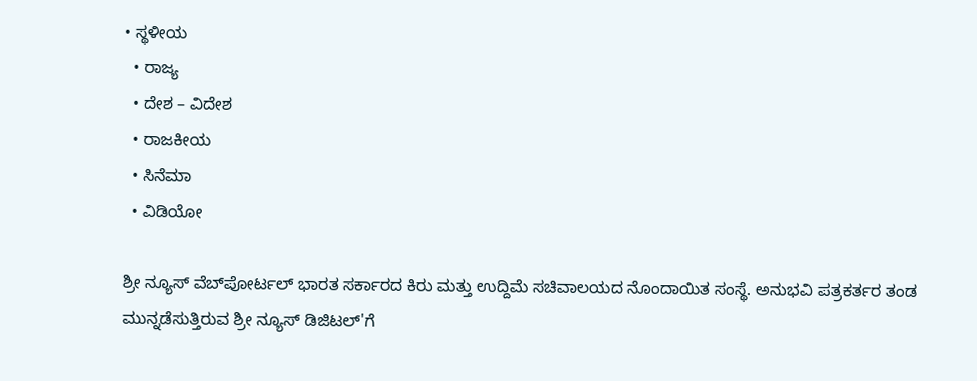• ಸ್ಥಳೀಯ
  • ರಾಜ್ಯ
  • ದೇಶ – ವಿದೇಶ
  • ರಾಜಕೀಯ
  • ಸಿನೆಮಾ
  • ವಿಡಿಯೋ

ಶ್ರೀ ನ್ಯೂಸ್ ವೆಬ್‌ಪೋರ್ಟಲ್ ಭಾರತ ಸರ್ಕಾರದ ಕಿರು ಮತ್ತು ಉದ್ದಿಮೆ ಸಚಿವಾಲಯದ ನೊಂದಾಯಿತ ಸಂಸ್ಥೆ. ಅನುಭವಿ ಪತ್ರಕರ್ತರ ತಂಡ ಮುನ್ನಡೆಸುತ್ತಿರುವ ಶ್ರೀ ನ್ಯೂಸ್ ಡಿಜಿಟಲ್'ಗೆ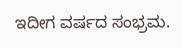ಇದೀಗ ವರ್ಷದ ಸಂಭ್ರಮ.